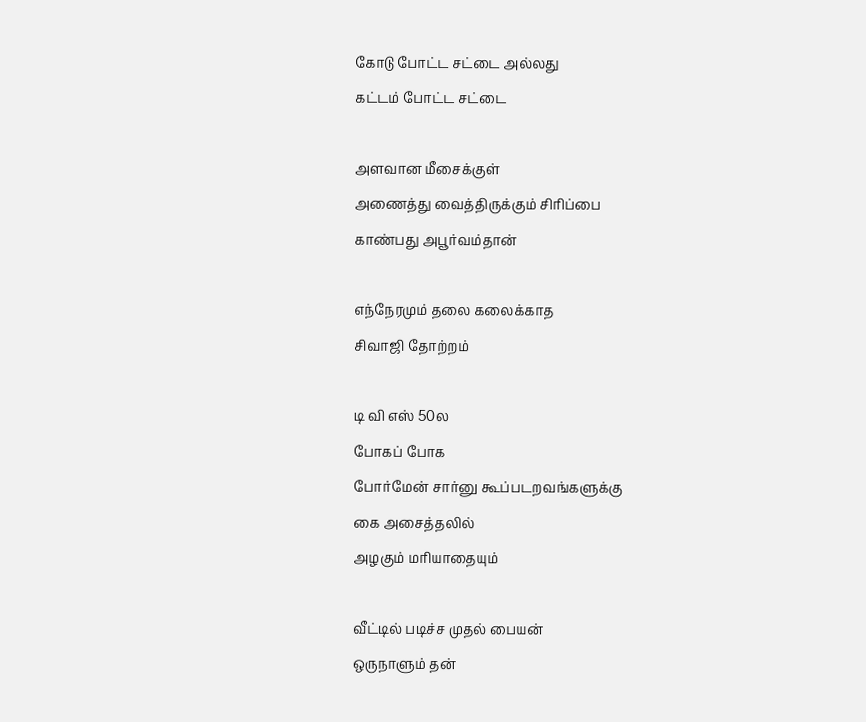கோடு போட்ட சட்டை அல்லது
கட்டம் போட்ட சட்டை

அளவான மீசைக்குள்
அணைத்து வைத்திருக்கும் சிரிப்பை
காண்பது அபூர்வம்தான்

எந்நேரமும் தலை கலைக்காத
சிவாஜி தோற்றம்

டி வி எஸ் 50ல
போகப் போக
போர்மேன் சார்னு கூப்படறவங்களுக்கு
கை அசைத்தலில்
அழகும் மரியாதையும்

வீட்டில் படிச்ச முதல் பையன்
ஒருநாளும் தன்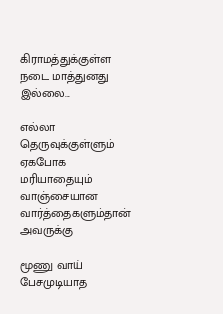கிராமத்துக்குள்ள
நடை மாத்துனது இல்லை...

எல்லா தெருவுக்குள்ளும் ஏகபோக மரியாதையும்
வாஞ்சையான வார்த்தைகளும்தான் அவருக்கு

மூணு வாய் பேசமுடியாத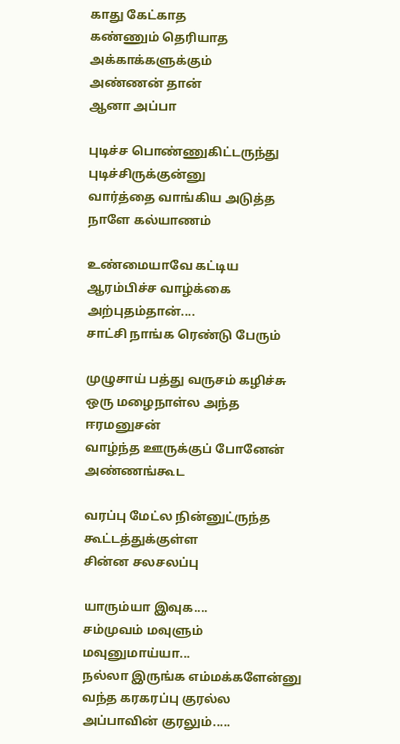காது கேட்காத
கண்ணும் தெரியாத அக்காக்களுக்கும்
அண்ணன் தான்
ஆனா அப்பா

புடிச்ச பொண்ணுகிட்டருந்து புடிச்சிருக்குன்னு
வார்த்தை வாங்கிய அடுத்த நாளே கல்யாணம்

உண்மையாவே கட்டிய
ஆரம்பிச்ச வாழ்க்கை அற்புதம்தான்....
சாட்சி நாங்க ரெண்டு பேரும்

முழுசாய் பத்து வருசம் கழிச்சு
ஒரு மழைநாள்ல அந்த ஈரமனுசன்
வாழ்ந்த ஊருக்குப் போனேன்
அண்ணங்கூட

வரப்பு மேட்ல நின்னுட்ருந்த கூட்டத்துக்குள்ள
சின்ன சலசலப்பு

யாரும்யா இவுக....
சம்முவம் மவுளும் மவுனுமாய்யா...
நல்லா இருங்க எம்மக்களேன்னு
வந்த கரகரப்பு குரல்ல
அப்பாவின் குரலும்.....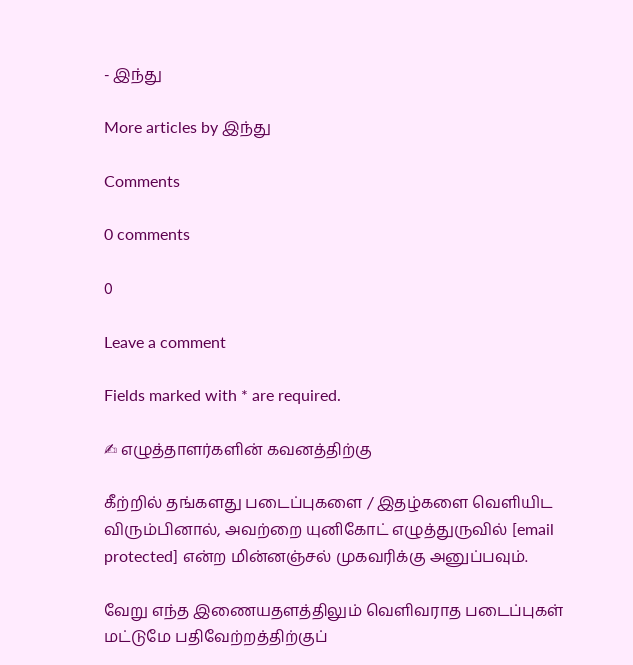- இந்து

More articles by இந்து

Comments

0 comments

0

Leave a comment

Fields marked with * are required.

✍ எழுத்தாளர்களின் கவனத்திற்கு

கீற்றில் தங்களது படைப்புகளை / இதழ்களை வெளியிட விரும்பினால், அவற்றை யுனிகோட் எழுத்துருவில் [email protected] என்ற மின்னஞ்சல் முகவரிக்கு அனுப்பவும்.

வேறு எந்த இணையதளத்திலும் வெளிவராத படைப்புகள் மட்டுமே பதிவேற்றத்திற்குப்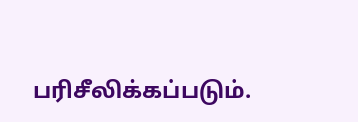பரிசீலிக்கப்படும்.